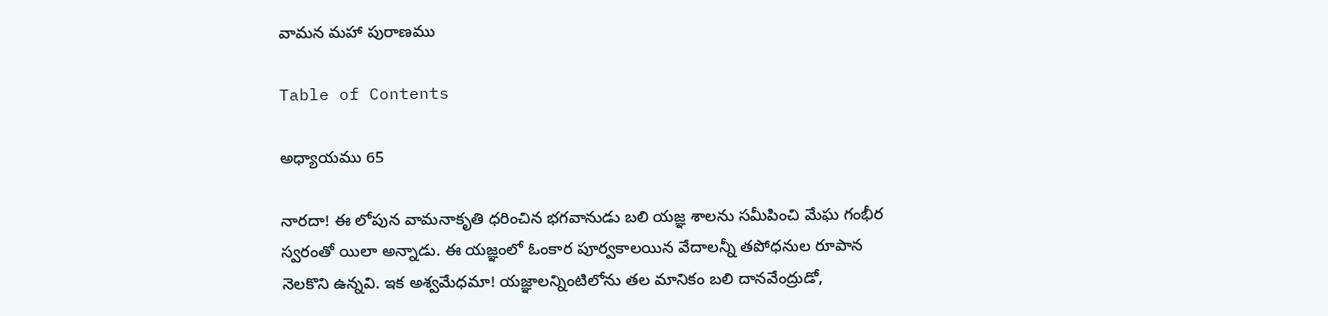వామన మహా పురాణము

Table of Contents

అధ్యాయము 65

నారదా! ఈ లోపున వామనాకృతి ధరించిన భగవానుడు బలి యజ్ఞ శాలను సమీపించి మేఘ గంభీర స్వరంతో యిలా అన్నాడు. ఈ యజ్ఞంలో ఓంకార పూర్వకాలయిన వేదాలన్నీ తపోధనుల రూపాన నెలకొని ఉన్నవి. ఇక అశ్వమేధమా! యజ్ఞాలన్నింటిలోను తల మానికం బలి దానవేంద్రుడో,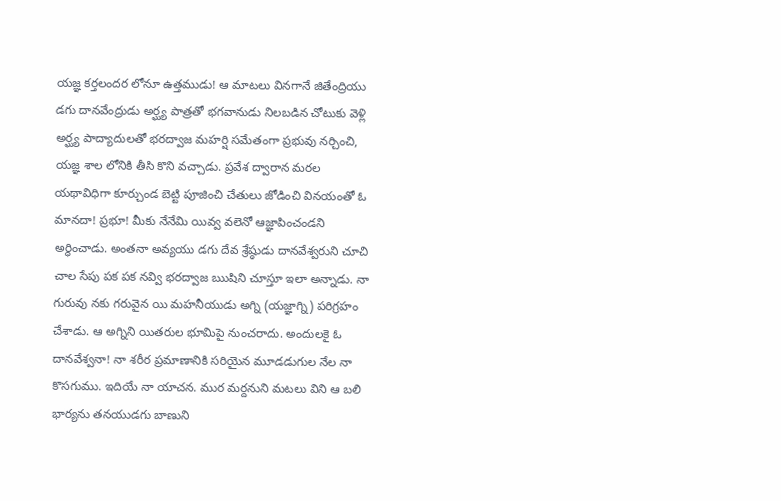యజ్ఞ కర్తలందర లోనూ ఉత్తముడు! ఆ మాటలు వినగానే జితేంద్రియు డగు దానవేంద్రుడు అర్ఘ్య పాత్రతో భగవానుడు నిలబడిన చోటుకు వెళ్లి అర్ఘ్య పాద్యాదులతో భరద్వాజ మహర్షి సమేతంగా ప్రభువు నర్చించి, యజ్ఞ శాల లోనికి తీసి కొని వచ్చాడు. ప్రవేశ ద్వారాన మరల యథావిధిగా కూర్చుండ బెట్టి పూజించి చేతులు జోడించి వినయంతో ఓ మానదా! ప్రభూ! మీకు నేనేమి యివ్వ వలెనో ఆజ్ఞాపించండని అర్ధించాడు. అంతనా అవ్యయు డగు దేవ శ్రేష్ఠుడు దానవేశ్వరుని చూచి చాల సేపు పక పక నవ్వి భరద్వాజ ఋషిని చూస్తూ ఇలా అన్నాడు. నా గురువు నకు గరువైన యి మహనీయుడు అగ్ని (యజ్ఞాగ్ని) పరిగ్రహం చేశాడు. ఆ అగ్నిని యితరుల భూమిపై నుంచరాదు. అందులకై ఓ దానవేశ్వనా! నా శరీర ప్రమాణానికి సరియైన మూడడుగుల నేల నా కొసగుము. ఇదియే నా యాచన. ముర మర్దనుని మటలు విని ఆ బలి భార్యను తనయుడగు బాణుని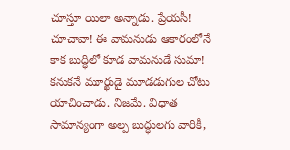చూస్తూ యిలా అన్నాడు. ప్రేయసీ! చూచావా! ఈ వామనుడు ఆకారంలోనే కాక బుద్ధిలో కూడ వామనుడే సుమా! కనుకనే మూర్ఖుడై మూడడుగుల చోటు యాచించాడు. నిజమే. విధాత సామాన్యంగా అల్ప బుద్ధులగు వారికీ,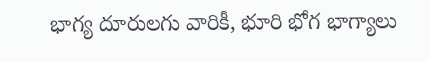భాగ్య దూరులగు వారికీ, భూరి భోగ భాగ్యాలు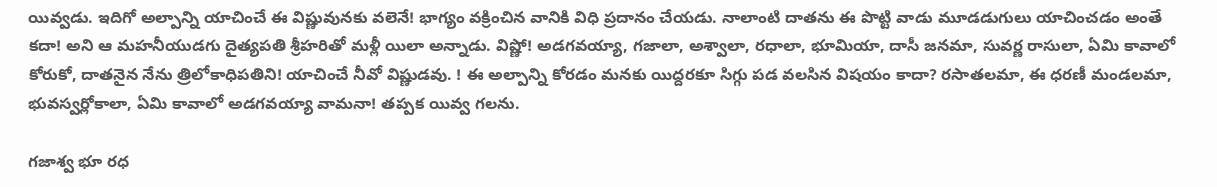యివ్వడు. ఇదిగో అల్పాన్ని యాచించే ఈ విష్ణువునకు వలెనే! భాగ్యం వక్రించిన వానికి విధి ప్రదానం చేయడు. నాలాంటి దాతను ఈ పొట్టి వాడు మూడడుగులు యాచించడం అంతే కదా! అని ఆ మహనీయుడగు దైత్యపతి శ్రీహరితో మళ్లీ యిలా అన్నాడు. విష్ణో! అడగవయ్యా, గజాలా, అశ్వాలా, రధాలా, భూమియా, దాసీ జనమా, సువర్ణ రాసులా, ఏమి కావాలో కోరుకో, దాతనైన నేను త్రిలోకాధిపతిని! యాచించే నీవో విష్ణుడవు. ! ఈ అల్పాన్ని కోరడం మనకు యిద్దరకూ సిగ్గు పడ వలసిన విషయం కాదా? రసాతలమా, ఈ ధరణీ మండలమా, భువస్వర్లోకాలా, ఏమి కావాలో అడగవయ్యా వామనా! తప్పక యివ్వ గలను.

గజాశ్వ భూ రధ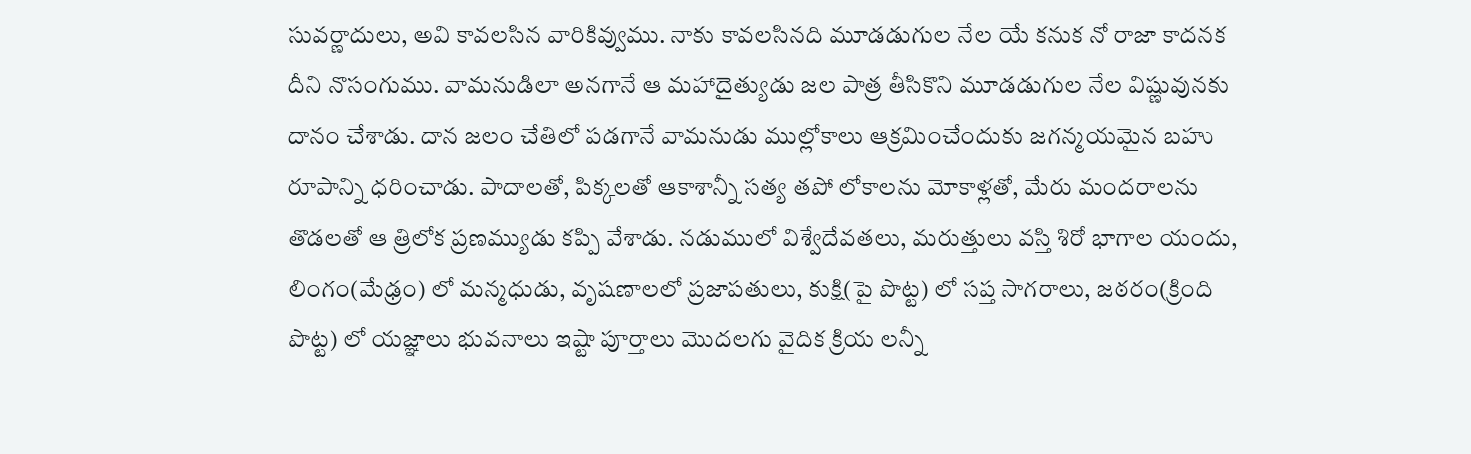సువర్ణాదులు, అవి కావలసిన వారికివ్వుము. నాకు కావలసినది మూడడుగుల నేల యే కనుక నో రాజా కాదనక దీని నొసంగుము. వామనుడిలా అనగానే ఆ మహాదైత్యుడు జల పాత్ర తీసికొని మూడడుగుల నేల విష్ణువునకు దానం చేశాడు. దాన జలం చేతిలో పడగానే వామనుడు ముల్లోకాలు ఆక్రమించేందుకు జగన్మయమైన బహు రూపాన్ని ధరించాడు. పాదాలతో, పిక్కలతో ఆకాశాన్నీ సత్య తపో లోకాలను మోకాళ్లతో, మేరు మందరాలను తొడలతో ఆ త్రిలోక ప్రణమ్యుడు కప్పి వేశాడు. నడుములో విశ్వేదేవతలు, మరుత్తులు వస్తి శిరో భాగాల యందు, లింగం(మేఢ్రం) లో మన్మధుడు, వృషణాలలో ప్రజాపతులు, కుక్షి(పై పొట్ట) లో సప్త సాగరాలు, జఠరం(క్రింది పొట్ట) లో యజ్ఞాలు భువనాలు ఇష్టా పూర్తాలు మొదలగు వైదిక క్రియ లన్నీ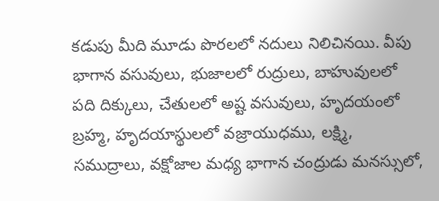కడుపు మీది మూడు పొరలలో నదులు నిలిచినయి. వీపు భాగాన వసువులు, భుజాలలో రుద్రులు, బాహువులలో పది దిక్కులు, చేతులలో అష్ట వసువులు, హృదయంలో బ్రహ్మ, హృదయాస్థులలో వజ్రాయుధము, లక్ష్మి, సముద్రాలు, వక్షోజాల మధ్య భాగాన చంద్రుడు మనస్సులో,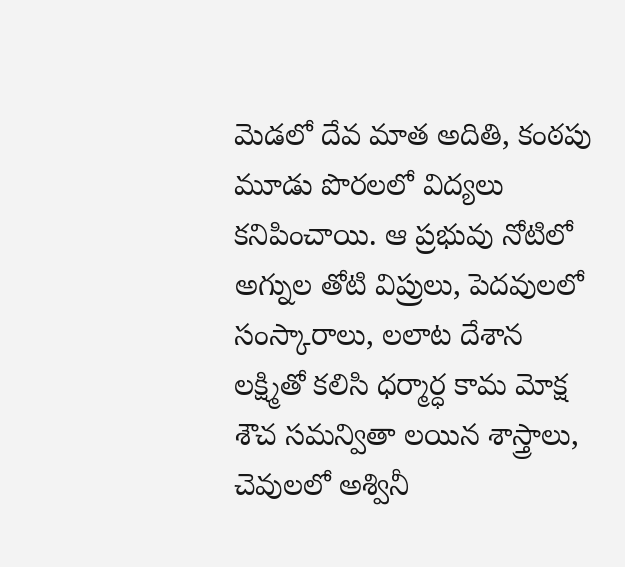మెడలో దేవ మాత అదితి, కంఠపు మూడు పొరలలో విద్యలు కనిపించాయి. ఆ ప్రభువు నోటిలో అగ్నుల తోటి విప్రులు, పెదవులలో సంస్కారాలు, లలాట దేశాన లక్ష్మితో కలిసి ధర్మార్ధ కామ మోక్ష శౌచ సమన్వితా లయిన శాస్త్రాలు, చెవులలో అశ్వినీ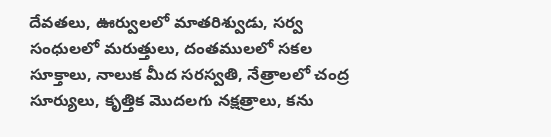దేవతలు, ఊర్వులలో మాతరిశ్వుడు, సర్వ సంధులలో మరుత్తులు, దంతములలో సకల సూక్తాలు, నాలుక మీద సరస్వతి, నేత్రాలలో చంద్ర సూర్యులు, కృత్తిక మొదలగు నక్షత్రాలు, కను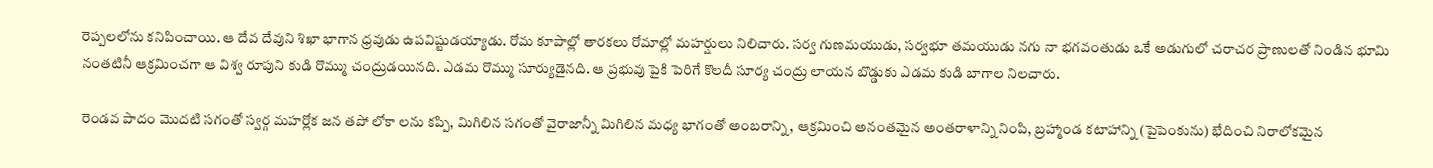రెప్పలలోను కనిపించాయి. ఆ దేవ దేవుని శిఖా భాగాన ధ్రవుడు ఉపవిష్టుడయ్యాడు. రోమ కూపాల్లో తారకలు రోమాల్లో మహర్షులు నిలిచారు. సర్వ గుణమయుడు, సర్వభూ తమయుడు నగు నా భగవంతుడు ఒకే అడుగులో చరాచర ప్రాణులతో నిండిన భూమి నంతటినీ ఆక్రమించగా ఆ విశ్వ రూపుని కుడి రొమ్ము చంద్రుడయినది. ఎడమ రొమ్ము సూర్యుడైనది. ఆ ప్రభువు పైకి పెరిగే కొలదీ సూర్య చంద్రు లాయన బొడ్డుకు ఎడమ కుడి బాగాల నిలచారు.

రెండవ పాదం మొదటి సగంతో స్వర్గ మహర్లోక జన తపో లోకా లను కప్పి, మిగిలిన సగంతో వైరాజాన్నీ మిగిలిన మధ్య భాగంతో అంబరాన్ని, ఆక్రమించి అనంతమైన అంతరాళాన్ని నింపి, బ్రహ్మాండ కటాహాన్ని (పైపెంకును) భేదించి నిరాలోకమైన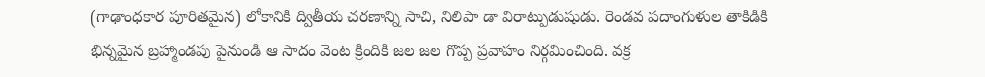(గాఢాంధకార పూరితమైన) లోకానికి ద్వితీయ చరణాన్ని సాచి, నిలిపా డా విరాట్పుడుషుడు. రెండవ పదాంగుళుల తాకిడికి భిన్నమైన బ్రహ్మాండపు పైనుండి ఆ సాదం వెంట క్రిందికి జల జల గొప్ప ప్రవాహం నిర్గమించింది. వక్ర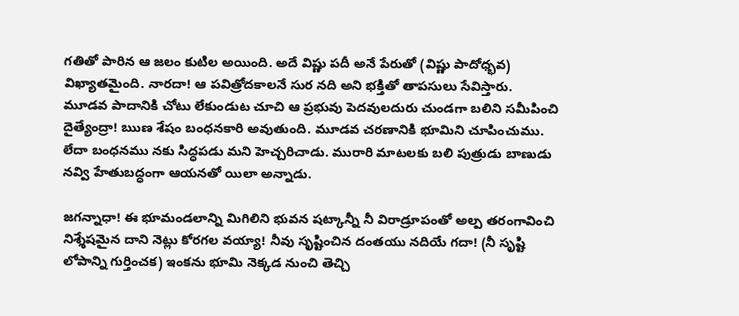గతితో పారిన ఆ జలం కుటిల అయింది. అదే విష్ణు పదీ అనే పేరుతో (విష్ణు పాదోధ్భవ) విఖ్యాతమైంది. నారదా! ఆ పవిత్రోదకాలనే సుర నది అని భక్తితో తాపసులు సేవిస్తారు. మూడవ పాదానికి చోటు లేకుండుట చూచి ఆ ప్రభువు పెదవులదురు చుండగా బలిని సమీపించి దైత్యేంద్రా! ఋణ శేషం బంధనకారి అవుతుంది. మూడవ చరణానికి భూమిని చూపించుము. లేదా బంధనము నకు సిద్ధపడు మని హెచ్చరిచాడు. మురారి మాటలకు బలి పుత్రుడు బాణుడు నవ్వి హేతుబద్ధంగా ఆయనతో యిలా అన్నాడు.

జగన్నాధా! ఈ భూమండలాన్ని మిగిలిని భువన షట్కాన్నీ నీ విరాడ్రూపంతో అల్ప తరంగావించి నిశ్శేషమైన దాని నెట్లు కోరగల వయ్యా! నీవు సృష్టించిన దంతయు నదియే గదా! (నీ సృష్టి లోపాన్ని గుర్తించక) ఇంకను భూమి నెక్కడ నుంచి తెచ్చి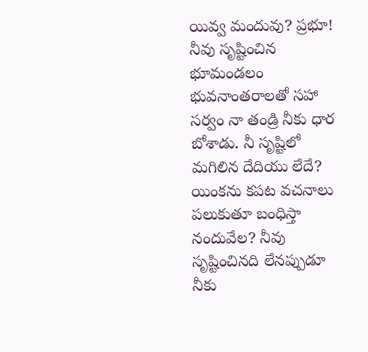యివ్వ మందువు? ప్రభూ! నీవు సృష్టించిన భూమండలం భువనాంతరాలతో సహా సర్వం నా తండ్రి నీకు ధార బోశాడు. నీ సృష్టిలో మగిలిన దేదియు లేదే? యింకను కపట వచనాలు పలుకుతూ బంధిస్తా నందువేల? నీవు సృష్టించినది లేనప్పుడూ నీకు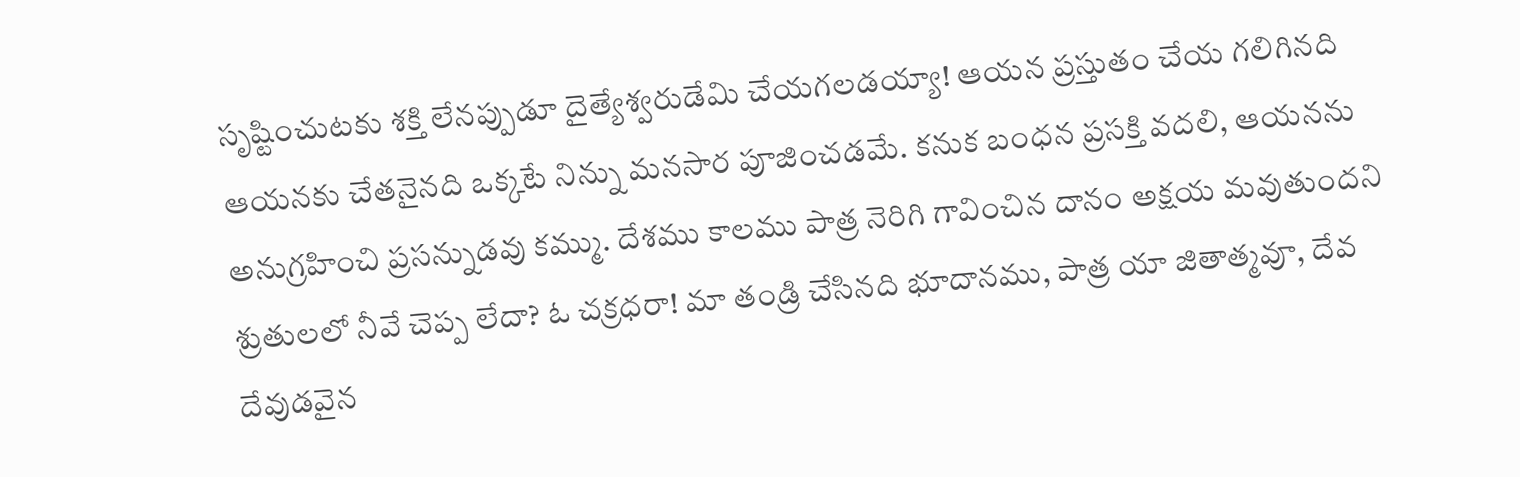సృష్టించుటకు శక్తి లేనప్పుడూ దైత్యేశ్వరుడేమి చేయగలడయ్యా! ఆయన ప్రస్తుతం చేయ గలిగినది ఆయనకు చేతనైనది ఒక్కటే నిన్ను మనసార పూజించడమే. కనుక బంధన ప్రసక్తి వదలి, ఆయనను అనుగ్రహించి ప్రసన్నుడవు కమ్ము. దేశము కాలము పాత్ర నెరిగి గావించిన దానం అక్షయ మవుతుందని శ్రుతులలో నీవే చెప్ప లేదా? ఓ చక్రధరా! మా తండ్రి చేసినది భూదానము, పాత్ర యా జితాత్మవూ, దేవ దేవుడవైన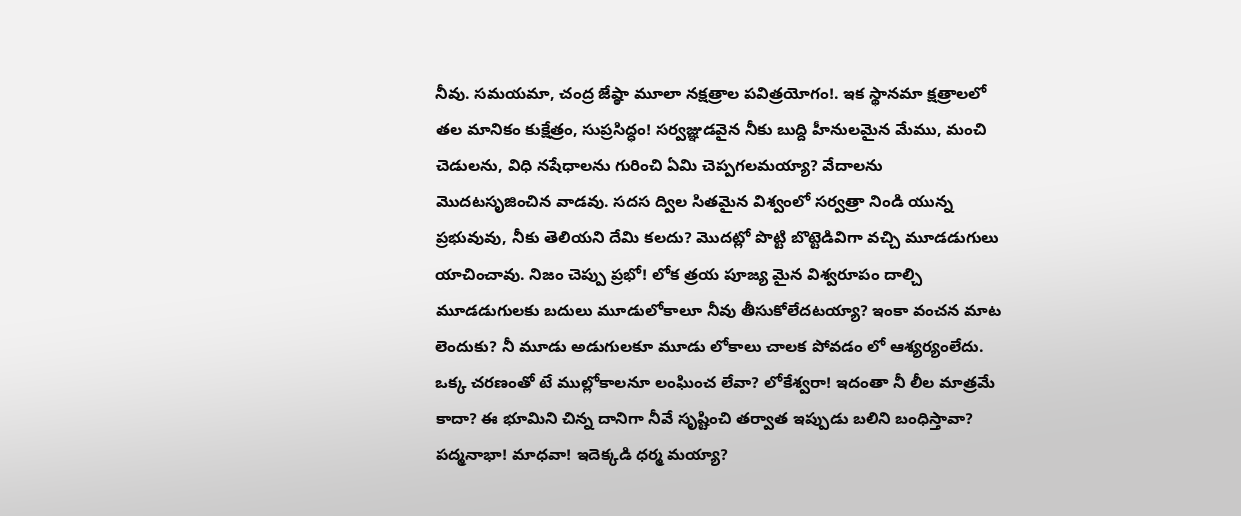నీవు. సమయమా, చంద్ర జేష్ఠా మూలా నక్షత్రాల పవిత్రయోగం!. ఇక స్థానమా క్షత్రాలలో తల మానికం కుక్షేత్రం, సుప్రసిద్ధం! సర్వజ్ఞుడవైన నీకు బుద్ది హీనులమైన మేము, మంచి చెడులను, విధి నషేధాలను గురించి ఏమి చెప్పగలమయ్యా? వేదాలను మొదటసృజించిన వాడవు. సదస ద్విల సితమైన విశ్వంలో సర్వత్రా నిండి యున్న ప్రభువువు, నీకు తెలియని దేమి కలదు? మొదట్లో పొట్టి బొట్టెడివిగా వచ్చి మూడడుగులు యాచించావు. నిజం చెప్పు ప్రభో! లోక త్రయ పూజ్య మైన విశ్వరూపం దాల్చి మూడడుగులకు బదులు మూడులోకాలూ నీవు తీసుకోలేదటయ్యా? ఇంకా వంచన మాట లెందుకు? నీ మూడు అడుగులకూ మూడు లోకాలు చాలక పోవడం లో ఆశ్యర్యంలేదు. ఒక్క చరణంతో టే ముల్లోకాలనూ లంఘించ లేవా? లోకేశ్వరా! ఇదంతా నీ లీల మాత్రమే కాదా? ఈ భూమిని చిన్న దానిగా నీవే సృష్టించి తర్వాత ఇప్పుడు బలిని బంధిస్తావా? పద్మనాభా! మాధవా! ఇదెక్కడి ధర్మ మయ్యా?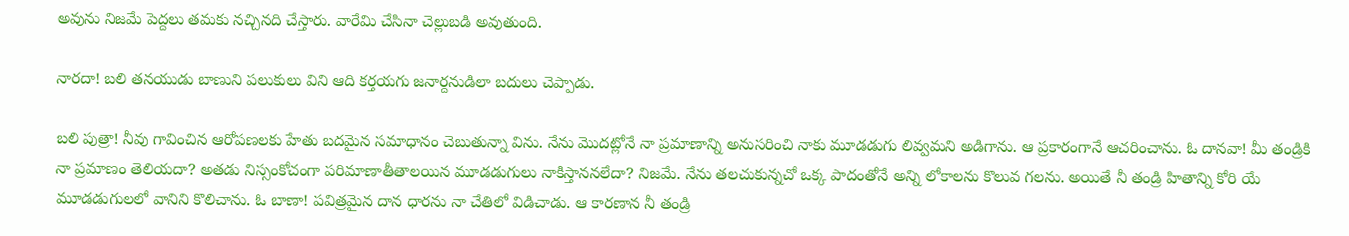అవును నిజమే పెద్దలు తమకు నచ్చినది చేస్తారు. వారేమి చేసినా చెల్లుబడి అవుతుంది.

నారదా! బలి తనయుడు బాణుని పలుకులు విని ఆది కర్తయగు జనార్దనుడిలా బదులు చెప్పాడు.

బలి పుత్రా! నీవు గావించిన ఆరోపణలకు హేతు బదమైన సమాధానం చెబుతున్నా విను. నేను మొదట్లోనే నా ప్రమాణాన్ని అనుసరించి నాకు మూడడుగు లివ్వమని అడిగాను. ఆ ప్రకారంగానే ఆచరించాను. ఓ దానవా! మీ తండ్రికి నా ప్రమాణం తెలియదా? అతడు నిస్సంకోచంగా పరిమాణాతీతాలయిన మూడడుగులు నాకిస్తాననలేదా? నిజమే. నేను తలచుకున్నచో ఒక్క పాదంతోనే అన్ని లోకాలను కొలువ గలను. అయితే నీ తండ్రి హితాన్ని కోరి యే మూడడుగులలో వానిని కొలిచాను. ఓ బాణా! పవిత్రమైన దాన ధారను నా చేతిలో విడిచాడు. ఆ కారణాన నీ తండ్రి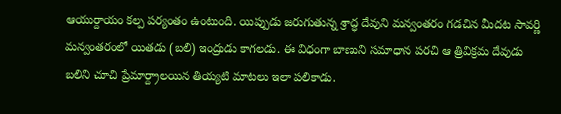ఆయుర్దాయం కల్ప పర్యంతం ఉంటుంది. యిప్పుడు జరుగుతున్న శ్రాద్ధ దేవుని మన్వంతరం గడచిన మీదట సావర్ణి మన్వంతరంలో యితడు (బలి) ఇంద్రుడు కాగలడు. ఈ విధంగా బాణుని సమాధాన పరచి ఆ త్రివిక్రమ దేవుడు బలిని చూచి ప్రేమార్ద్రాలయిన తియ్యటి మాటలు ఇలా పలికాడు.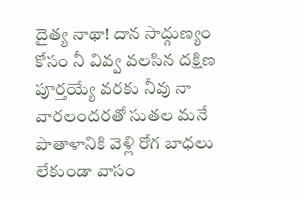దైత్య నాథా! దాన సాద్గుణ్యం కోసం నీ వివ్వ వలసిన దక్షిణ పూర్తయ్యే వరకు నీవు నా వారలందరతో సుతల మనే పాతాళానికి వెళ్లి రోగ బాధలు లేకుండా వాసం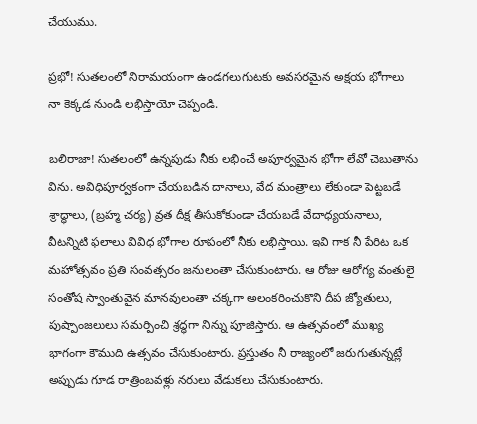చేయుము.

ప్రభో! సుతలంలో నిరామయంగా ఉండగలుగుటకు అవసరమైన అక్షయ భోగాలు నా కెక్కడ నుండి లభిస్తాయో చెప్పండి.

బలిరాజా! సుతలంలో ఉన్నపుడు నీకు లభించే అపూర్వమైన భోగా లేవో చెబుతాను విను. అవిధిపూర్వకంగా చేయబడిన దానాలు, వేద మంత్రాలు లేకుండా పెట్టబడే శ్రాద్ధాలు, (బ్రహ్మ చర్య) వ్రత దీక్ష తీసుకోకుండా చేయబడే వేదాధ్యయనాలు, వీటన్నిటి ఫలాలు వివిధ భోగాల రూపంలో నీకు లభిస్తాయి. ఇవి గాక నీ పేరిట ఒక మహోత్సవం ప్రతి సంవత్సరం జనులంతా చేసుకుంటారు. ఆ రోజు ఆరోగ్య వంతులై సంతోష స్వాంతువైన మానవులంతా చక్కగా అలంకరించుకొని దీప జ్యోతులు, పుష్పాంజలులు సమర్పించి శ్రద్ధగా నిన్ను పూజిస్తారు. ఆ ఉత్సవంలో ముఖ్య భాగంగా కౌముది ఉత్సవం చేసుకుంటారు. ప్రస్తుతం నీ రాజ్యంలో జరుగుతున్నట్లే అప్పుడు గూడ రాత్రింబవళ్లు నరులు వేడుకలు చేసుకుంటారు.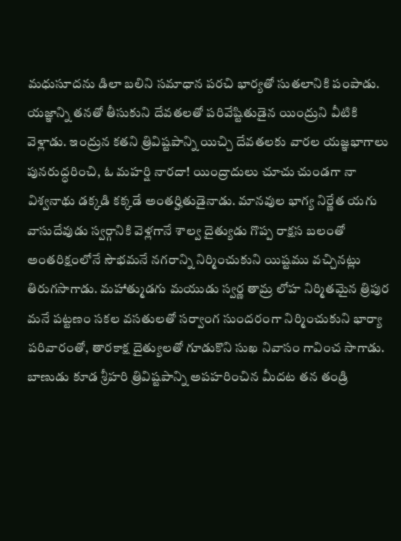మధుసూదను డిలా బలిని సమాధాన పరచి భార్యతో సుతలానికి పంపాడు. యజ్ఞాన్ని తనతో తీసుకుని దేవతలతో పరివేష్టితుడైన యింద్రుని వీటికి వెళ్లాడు. ఇంద్రున కతని త్రివిష్టపాన్ని యిచ్చి దేవతలకు వారల యజ్ఞభాగాలు పునరుద్ధరించి, ఓ మహర్షి నారదా! యింద్రాదులు చూచు చుండగా నా విశ్వనాథు డక్కడి కక్కడే అంతర్హితుడైనాడు. మానవుల భాగ్య నిర్ణేత యగు వాసుదేవుడు స్వర్గానికి వెళ్లగానే శాల్వ దైత్యుడు గొప్ప రాక్షస బలంతో అంతరిక్షంలోనే సౌభమనే నగరాన్ని నిర్మించుకుని యిష్టము వచ్చినట్లు తిరుగసాగాడు. మహాత్ముడగు మయుడు స్వర్ణ తామ్ర లోహ నిర్మితమైన త్రిపుర మనే పట్టణం సకల వసతులతో సర్వాంగ సుందరంగా నిర్మించుకుని భార్యా పరివారంతో, తారకాక్ష దైత్యులతో గూడుకొని సుఖ నివాసం గావించ సాగాడు. బాణుడు కూడ శ్రీహరి త్రివిష్టపాన్ని అపహరించిన మీదట తన తండ్రి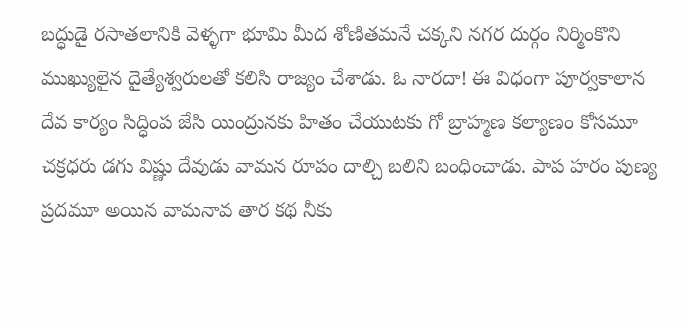బద్ధుడై రసాతలానికి వెళ్ళగా భూమి మీద శోణితమనే చక్కని నగర దుర్గం నిర్మింకొని ముఖ్యులైన దైత్యేశ్వరులతో కలిసి రాజ్యం చేశాడు. ఓ నారదా! ఈ విధంగా పూర్వకాలాన దేవ కార్యం సిద్ధింప జేసి యింద్రునకు హితం చేయుటకు గో బ్రాహ్మణ కల్యాణం కోసమూ చక్రధరు డగు విష్ణు దేవుడు వామన రూపం దాల్చి బలిని బంధించాడు. పాప హరం పుణ్య ప్రదమూ అయిన వామనావ తార కథ నీకు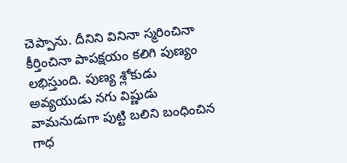చెప్పాను. దీనిని వినినా స్మరించినా కీర్తించినా పాపక్షయం కలిగి పుణ్యం లభిస్తుంది. పుణ్య శ్లోకుడు అవ్యయుడు నగు విష్ణుడు వామనుడుగా పుట్టి బలిని బంధించిన గాధ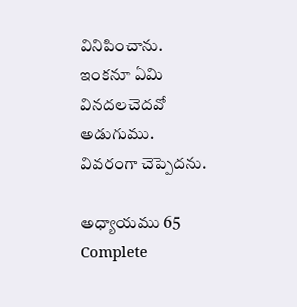వినిపించాను. ఇంకనూ ఏమి వినదలచెదవో అడుగుము. వివరంగా చెప్పెదను.

అధ్యాయము 65 Complete